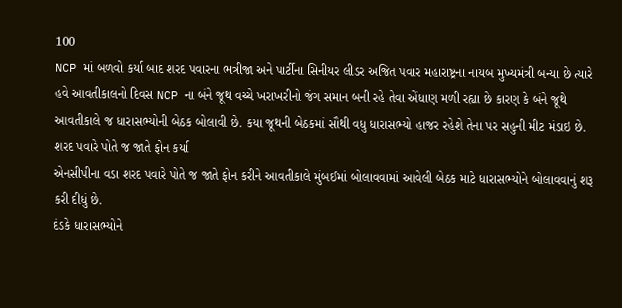100
NCP માં બળવો કર્યા બાદ શરદ પવારના ભત્રીજા અને પાર્ટીના સિનીયર લીડર અજિત પવાર મહારાષ્ટ્રના નાયબ મુખ્યમંત્રી બન્યા છે ત્યારે હવે આવતીકાલનો દિવસ NCP ના બંને જૂથ વચ્ચે ખરાખરીનો જંગ સમાન બની રહે તેવા એંધાણ મળી રહ્યા છે કારણ કે બંને જૂથે આવતીકાલે જ ધારાસભ્યોની બેઠક બોલાવી છે. કયા જૂથની બેઠકમાં સૌથી વધુ ધારાસભ્યો હાજર રહેશે તેના પર સહુની મીટ મંડાઇ છે.
શરદ પવારે પોતે જ જાતે ફોન કર્યા
એનસીપીના વડા શરદ પવારે પોતે જ જાતે ફોન કરીને આવતીકાલે મુંબઈમાં બોલાવવામાં આવેલી બેઠક માટે ધારાસભ્યોને બોલાવવાનું શરૂ કરી દીધું છે.
દંડકે ધારાસભ્યોને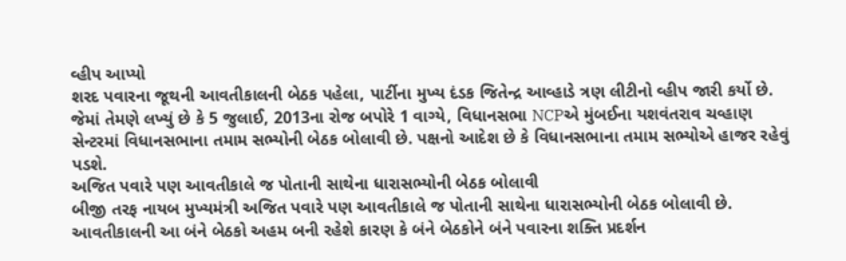વ્હીપ આપ્યો
શરદ પવારના જૂથની આવતીકાલની બેઠક પહેલા, પાર્ટીના મુખ્ય દંડક જિતેન્દ્ર આવ્હાડે ત્રણ લીટીનો વ્હીપ જારી કર્યો છે. જેમાં તેમણે લખ્યું છે કે 5 જુલાઈ, 2013ના રોજ બપોરે 1 વાગ્યે, વિધાનસભા NCPએ મુંબઈના યશવંતરાવ ચવ્હાણ સેન્ટરમાં વિધાનસભાના તમામ સભ્યોની બેઠક બોલાવી છે. પક્ષનો આદેશ છે કે વિધાનસભાના તમામ સભ્યોએ હાજર રહેવું પડશે.
અજિત પવારે પણ આવતીકાલે જ પોતાની સાથેના ધારાસભ્યોની બેઠક બોલાવી
બીજી તરફ નાયબ મુખ્યમંત્રી અજિત પવારે પણ આવતીકાલે જ પોતાની સાથેના ધારાસભ્યોની બેઠક બોલાવી છે. આવતીકાલની આ બંને બેઠકો અહમ બની રહેશે કારણ કે બંને બેઠકોને બંને પવારના શક્તિ પ્રદર્શન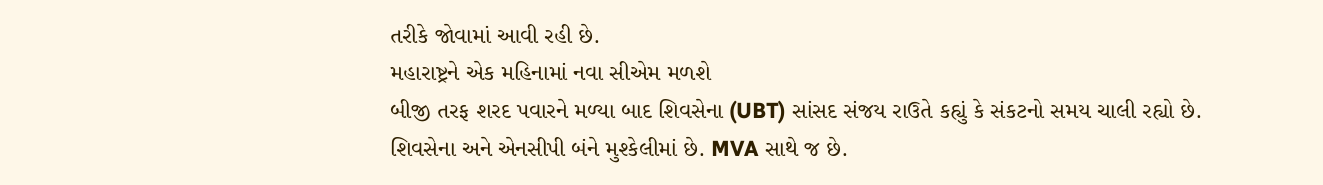તરીકે જોવામાં આવી રહી છે.
મહારાષ્ટ્રને એક મહિનામાં નવા સીએમ મળશે
બીજી તરફ શરદ પવારને મળ્યા બાદ શિવસેના (UBT) સાંસદ સંજય રાઉતે કહ્યું કે સંકટનો સમય ચાલી રહ્યો છે. શિવસેના અને એનસીપી બંને મુશ્કેલીમાં છે. MVA સાથે જ છે.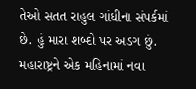તેઓ સતત રાહુલ ગાંધીના સંપર્કમાં છે. હું મારા શબ્દો પર અડગ છું. મહારાષ્ટ્રને એક મહિનામાં નવા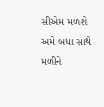સીએમ મળશે
અમે બધા સાથે મળીને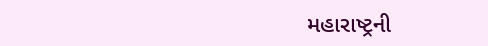મહારાષ્ટ્રની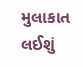મુલાકાત લઈશું